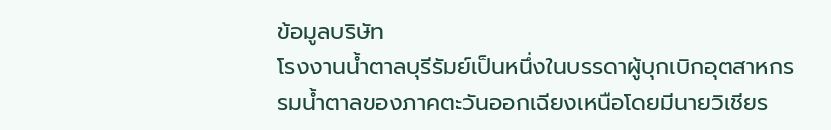ข้อมูลบริษัท
โรงงานน้ำตาลบุรีรัมย์เป็นหนึ่งในบรรดาผู้บุกเบิกอุตสาหกรรมน้ำตาลของภาคตะวันออกเฉียงเหนือโดยมีนายวิเชียร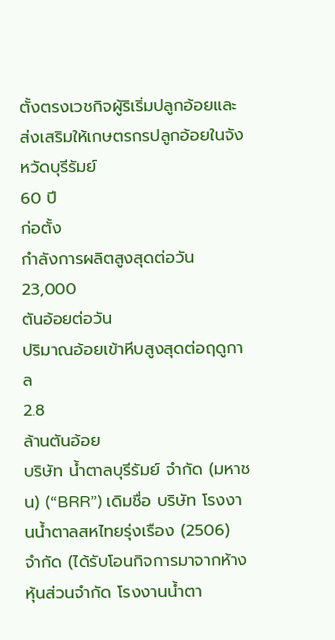ตั้งตรงเวชกิจผู้ริเริ่มปลูกอ้อยและส่งเสริมให้เกษตรกรปลูกอ้อยในจังหวัดบุรีรัมย์
60 ปี
ก่อตั้ง
กำลังการผลิตสูงสุดต่อวัน
23,000
ตันอ้อยต่อวัน
ปริมาณอ้อยเข้าหีบสูงสุดต่อฤดูกาล
2.8
ล้านตันอ้อย
บริษัท น้ำตาลบุรีรัมย์ จำกัด (มหาชน) (“BRR”) เดิมชื่อ บริษัท โรงงานน้ำตาลสหไทยรุ่งเรือง (2506) จำกัด (ได้รับโอนกิจการมาจากห้างหุ้นส่วนจำกัด โรงงานน้ำตา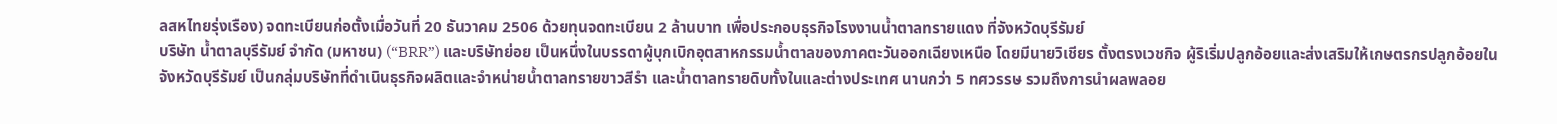ลสหไทยรุ่งเรือง) จดทะเบียนก่อตั้งเมื่อวันที่ 20 ธันวาคม 2506 ด้วยทุนจดทะเบียน 2 ล้านบาท เพื่อประกอบธุรกิจโรงงานน้ำตาลทรายแดง ที่จังหวัดบุรีรัมย์
บริษัท น้ำตาลบุรีรัมย์ จำกัด (มหาชน) (“BRR”) และบริษัทย่อย เป็นหนึ่งในบรรดาผู้บุกเบิกอุตสาหกรรมน้ำตาลของภาคตะวันออกเฉียงเหนือ โดยมีนายวิเชียร ตั้งตรงเวชกิจ ผู้ริเริ่มปลูกอ้อยและส่งเสริมให้เกษตรกรปลูกอ้อยในจังหวัดบุรีรัมย์ เป็นกลุ่มบริษัทที่ดำเนินธุรกิจผลิตและจำหน่ายน้ำตาลทรายขาวสีรำ และน้ำตาลทรายดิบทั้งในและต่างประเทศ นานกว่า 5 ทศวรรษ รวมถึงการนำผลพลอย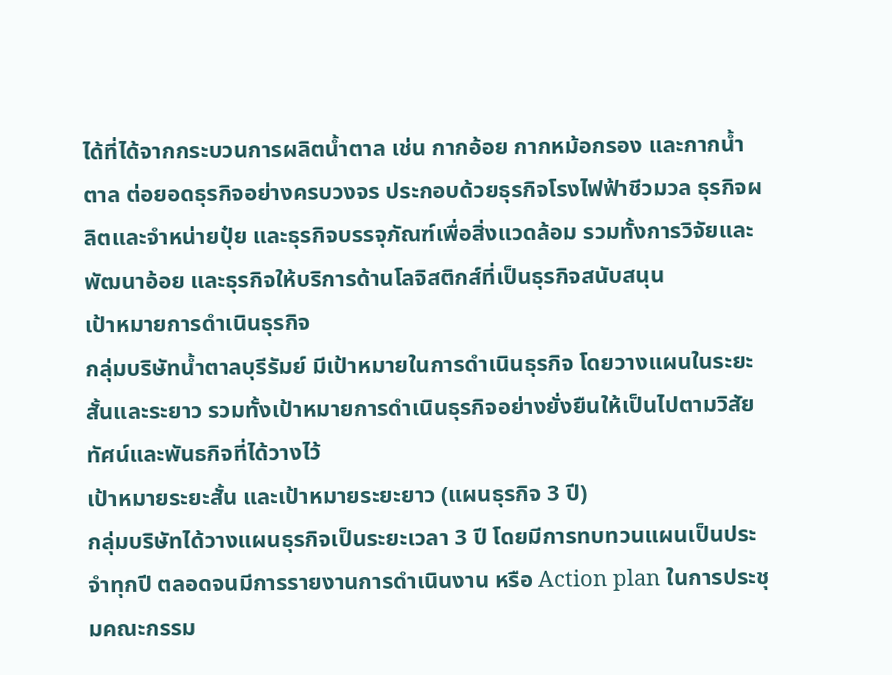ได้ที่ได้จากกระบวนการผลิตน้ำตาล เช่น กากอ้อย กากหม้อกรอง และกากน้ำตาล ต่อยอดธุรกิจอย่างครบวงจร ประกอบด้วยธุรกิจโรงไฟฟ้าชีวมวล ธุรกิจผลิตและจำหน่ายปุ๋ย และธุรกิจบรรจุภัณฑ์เพื่อสิ่งแวดล้อม รวมทั้งการวิจัยและพัฒนาอ้อย และธุรกิจให้บริการด้านโลจิสติกส์ที่เป็นธุรกิจสนับสนุน
เป้าหมายการดำเนินธุรกิจ
กลุ่มบริษัทน้ำตาลบุรีรัมย์ มีเป้าหมายในการดำเนินธุรกิจ โดยวางแผนในระยะสั้นและระยาว รวมทั้งเป้าหมายการดำเนินธุรกิจอย่างยั่งยืนให้เป็นไปตามวิสัยทัศน์และพันธกิจที่ได้วางไว้
เป้าหมายระยะสั้น และเป้าหมายระยะยาว (แผนธุรกิจ 3 ปี)
กลุ่มบริษัทได้วางแผนธุรกิจเป็นระยะเวลา 3 ปี โดยมีการทบทวนแผนเป็นประจำทุกปี ตลอดจนมีการรายงานการดำเนินงาน หรือ Action plan ในการประชุมคณะกรรม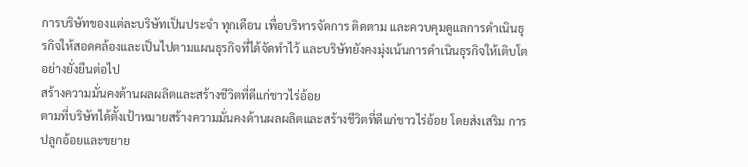การบริษัทของแต่ละบริษัทเป็นประจำ ทุกเดือน เพื่อบริหารจัดการ ติดตาม และควบคุมดูแลการดำเนินธุรกิจให้สอดคล้องและเป็นไปตามแผนธุรกิจที่ได้จัดทำไว้ และบริษัทยังคงมุ่งเน้นการดำเนินธุรกิจให้เติบโตอย่างยั่งยืนต่อไป
สร้างความมั่นคงด้านผลผลิตและสร้างชีวิตที่ดีแก่ชาวไร่อ้อย
ตามที่บริษัทได้ตั้งเป้าหมายสร้างความมั่นคงด้านผลผลิตและสร้างชีวิตที่ดีแก่ชาวไร่อ้อย โดยส่งเสริม การปลูกอ้อยและขยาย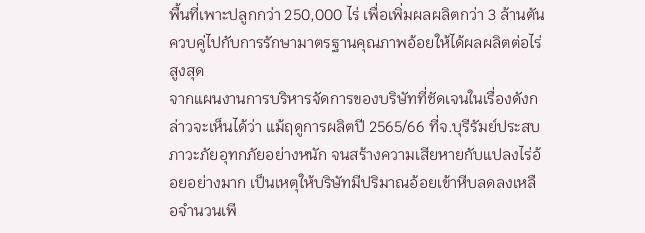พื้นที่เพาะปลูกกว่า 250,000 ไร่ เพื่อเพิ่มผลผลิตกว่า 3 ล้านตัน ควบคู่ไปกับการรักษามาตรฐานคุณภาพอ้อยให้ได้ผลผลิตต่อไร่สูงสุด
จากแผนงานการบริหารจัดการของบริษัทที่ชัดเจนในเรื่องดังกล่าวจะเห็นได้ว่า แม้ฤดูการผลิตปี 2565/66 ที่จ.บุรีรัมย์ประสบภาวะภัยอุทกภัยอย่างหนัก จนสร้างความเสียหายกับแปลงไร่อ้อยอย่างมาก เป็นเหตุให้บริษัทมีปริมาณอ้อยเข้าหีบลดลงเหลือจำนวนเพี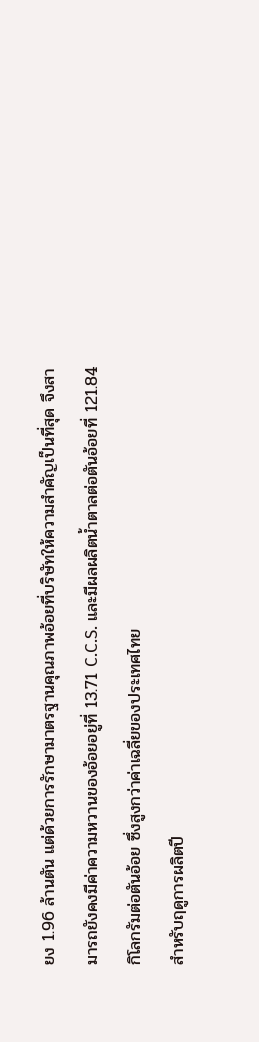ยง 1.96 ล้านตัน แต่ด้วยการรักษามาตรฐานคุณภาพอ้อยที่บริษัทให้ความสำคัญเป็นที่สุด จึงสามารถยังคงมีค่าความหวานของอ้อยอยู่ที่ 13.71 C.C.S. และมีผลผลิตน้ำตาลต่อตันอ้อยที่ 121.84 กิโลกรัมต่อตันอ้อย ซึ่งสูงกว่าค่าเฉลี่ยของประเทศไทย
สำหรับฤดูการผลิตปี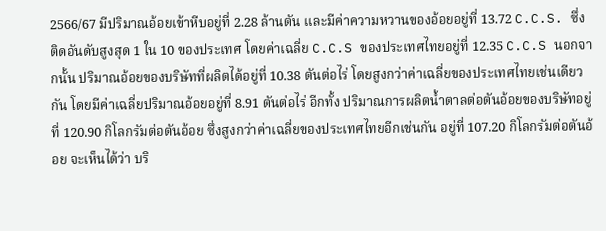2566/67 มีปริมาณอ้อยเข้าหีบอยู่ที่ 2.28 ล้านตัน และมีค่าความหวานของอ้อยอยู่ที่ 13.72 C.C.S. ซึ่งติดอันดับสูงสุด 1 ใน 10 ของประเทศ โดยค่าเฉลี่ย C.C.S ของประเทศไทยอยู่ที่ 12.35 C.C.S นอกจากนั้น ปริมาณอ้อยของบริษัทที่ผลิตได้อยู่ที่ 10.38 ตันต่อไร่ โดยสูงกว่าค่าเฉลี่ยของประเทศไทยเช่นเดียวกัน โดยมีค่าเฉลี่ยปริมาณอ้อยอยู่ที่ 8.91 ตันต่อไร่ อีกทั้ง ปริมาณการผลิตน้ำตาลต่อตันอ้อยของบริษัทอยู่ที่ 120.90 กิโลกรัมต่อตันอ้อย ซึ่งสูงกว่าค่าเฉลี่ยของประเทศไทยอีกเช่นกัน อยู่ที่ 107.20 กิโลกรัมต่อตันอ้อย จะเห็นได้ว่า บริ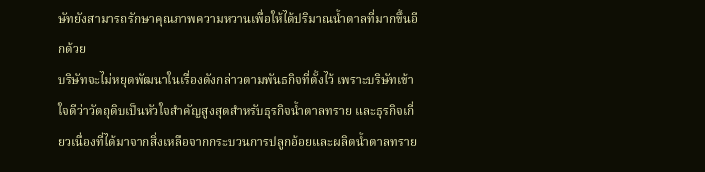ษัทยังสามารถรักษาคุณภาพความหวานเพื่อให้ได้ปริมาณน้ำตาลที่มากขึ้นอีกด้วย
บริษัทจะไม่หยุดพัฒนาในเรื่องดังกล่าวตามพันธกิจที่ตั้งไว้ เพราะบริษัทเข้าใจดีว่าวัตถุดิบเป็นหัวใจสำคัญสูงสุดสำหรับธุรกิจน้ำตาลทราย และธุรกิจเกี่ยวเนื่องที่ได้มาจากสิ่งเหลือจากกระบวนการปลูกอ้อยและผลิตน้ำตาลทราย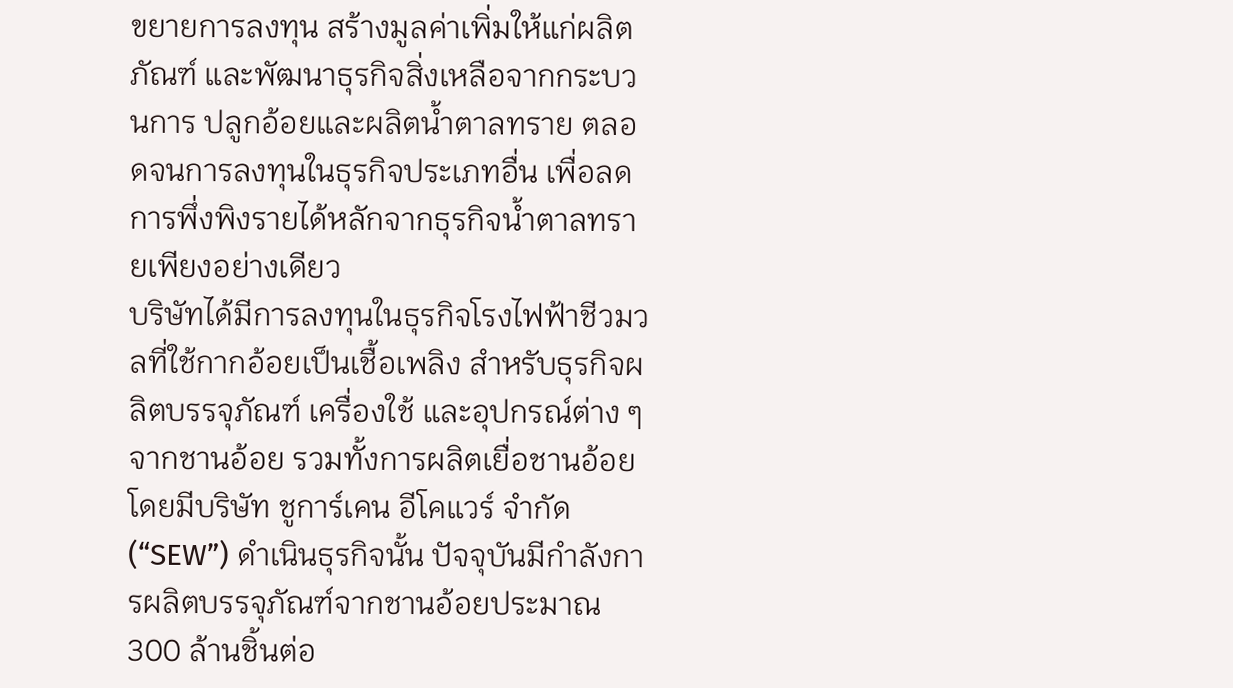ขยายการลงทุน สร้างมูลค่าเพิ่มให้แก่ผลิตภัณฑ์ และพัฒนาธุรกิจสิ่งเหลือจากกระบวนการ ปลูกอ้อยและผลิตน้ำตาลทราย ตลอดจนการลงทุนในธุรกิจประเภทอื่น เพื่อลดการพึ่งพิงรายได้หลักจากธุรกิจน้ำตาลทรายเพียงอย่างเดียว
บริษัทได้มีการลงทุนในธุรกิจโรงไฟฟ้าชีวมวลที่ใช้กากอ้อยเป็นเชื้อเพลิง สำหรับธุรกิจผลิตบรรจุภัณฑ์ เครื่องใช้ และอุปกรณ์ต่าง ๆ จากชานอ้อย รวมทั้งการผลิตเยื่อชานอ้อย โดยมีบริษัท ชูการ์เคน อีโคแวร์ จำกัด (“SEW”) ดำเนินธุรกิจนั้น ปัจจุบันมีกำลังการผลิตบรรจุภัณฑ์จากชานอ้อยประมาณ 300 ล้านชิ้นต่อ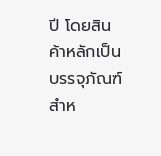ปี โดยสินค้าหลักเป็นบรรจุภัณฑ์สำห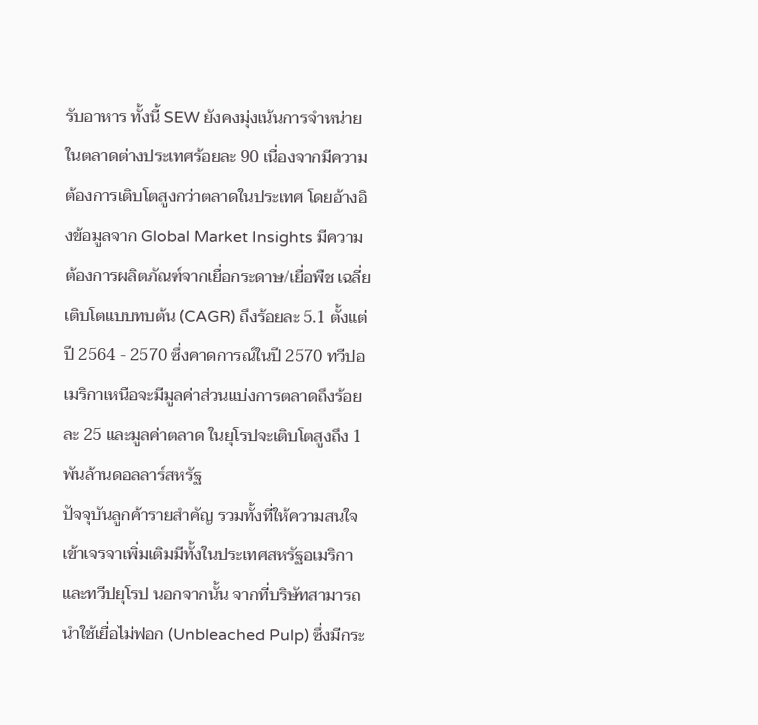รับอาหาร ทั้งนี้ SEW ยังคงมุ่งเน้นการจำหน่ายในตลาดต่างประเทศร้อยละ 90 เนื่องจากมีความต้องการเติบโตสูงกว่าตลาดในประเทศ โดยอ้างอิงข้อมูลจาก Global Market Insights มีความต้องการผลิตภัณฑ์จากเยื่อกระดาษ/เยื่อพืช เฉลี่ยเติบโตแบบทบต้น (CAGR) ถึงร้อยละ 5.1 ตั้งแต่ปี 2564 - 2570 ซึ่งคาดการณ์ในปี 2570 ทวีปอเมริกาเหนือจะมีมูลค่าส่วนแบ่งการตลาดถึงร้อยละ 25 และมูลค่าตลาด ในยุโรปจะเติบโตสูงถึง 1 พันล้านดอลลาร์สหรัฐ
ปัจจุบันลูกค้ารายสำคัญ รวมทั้งที่ให้ความสนใจเข้าเจรจาเพิ่มเติมมีทั้งในประเทศสหรัฐอเมริกา และทวีปยุโรป นอกจากนั้น จากที่บริษัทสามารถนำใช้เยื่อไม่ฟอก (Unbleached Pulp) ซึ่งมีกระ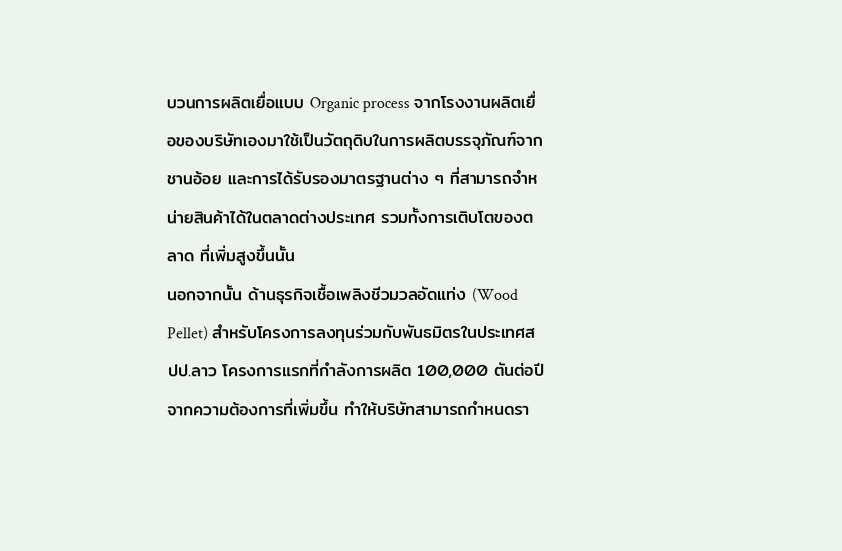บวนการผลิตเยื่อแบบ Organic process จากโรงงานผลิตเยื่อของบริษัทเองมาใช้เป็นวัตถุดิบในการผลิตบรรจุภัณฑ์จากชานอ้อย และการได้รับรองมาตรฐานต่าง ๆ ที่สามารถจำหน่ายสินค้าได้ในตลาดต่างประเทศ รวมทั้งการเติบโตของตลาด ที่เพิ่มสูงขึ้นนั้น
นอกจากนั้น ด้านธุรกิจเชื้อเพลิงชีวมวลอัดแท่ง (Wood Pellet) สำหรับโครงการลงทุนร่วมกับพันธมิตรในประเทศสปป.ลาว โครงการแรกที่กำลังการผลิต 100,000 ตันต่อปี จากความต้องการที่เพิ่มขึ้น ทำให้บริษัทสามารถกำหนดรา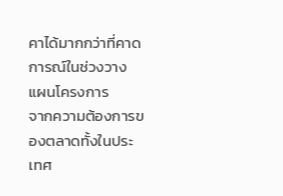คาได้มากกว่าที่คาดการณ์ในช่วงวางแผนโครงการ
จากความต้องการของตลาดทั้งในประเทศ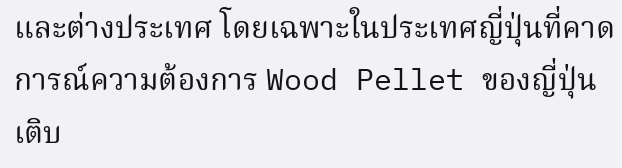และต่างประเทศ โดยเฉพาะในประเทศญี่ปุ่นที่คาดการณ์ความต้องการ Wood Pellet ของญี่ปุ่นเติบ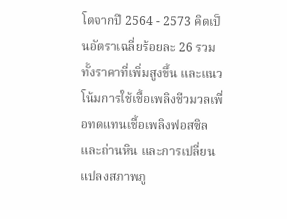โตจากปี 2564 - 2573 คิดเป็นอัตราเฉลี่ยร้อยละ 26 รวมทั้งราคาที่เพิ่มสูงขึ้น และแนวโน้มการใช้เชื้อเพลิงชีวมวลเพื่อทดแทนเชื้อเพลิงฟอสซิลและถ่านหิน และการเปลี่ยนแปลงสภาพภู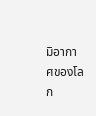มิอากาศของโลก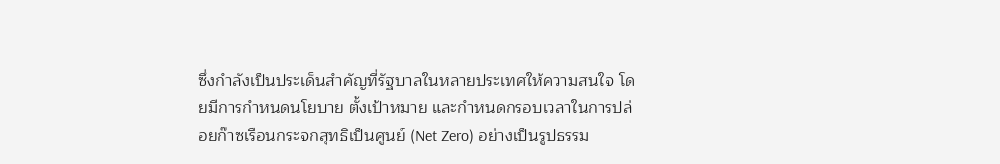ซึ่งกำลังเป็นประเด็นสำคัญที่รัฐบาลในหลายประเทศให้ความสนใจ โดยมีการกำหนดนโยบาย ตั้งเป้าหมาย และกำหนดกรอบเวลาในการปล่อยก๊าซเรือนกระจกสุทธิเป็นศูนย์ (Net Zero) อย่างเป็นรูปธรรม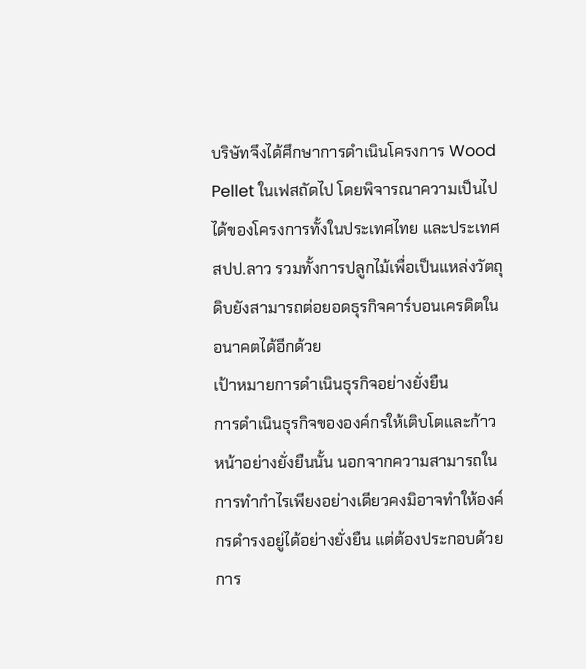บริษัทจึงได้ศึกษาการดำเนินโครงการ Wood Pellet ในเฟสถัดไป โดยพิจารณาความเป็นไปได้ของโครงการทั้งในประเทศไทย และประเทศสปป.ลาว รวมทั้งการปลูกไม้เพื่อเป็นแหล่งวัตถุดิบยังสามารถต่อยอดธุรกิจคาร์บอนเครดิตในอนาคตได้อีกด้วย
เป้าหมายการดำเนินธุรกิจอย่างยั่งยืน
การดำเนินธุรกิจขององค์กรให้เติบโตและก้าวหน้าอย่างยั่งยืนนั้น นอกจากความสามารถในการทำกำไรเพียงอย่างเดียวคงมิอาจทำให้องค์กรดำรงอยู่ได้อย่างยั่งยืน แต่ต้องประกอบด้วยการ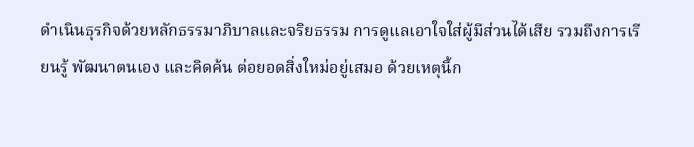ดำเนินธุรกิจด้วยหลักธรรมาภิบาลและจริยธรรม การดูแลเอาใจใส่ผู้มีส่วนได้เสีย รวมถึงการเรียนรู้ พัฒนาตนเอง และคิดค้น ต่อยอดสิ่งใหม่อยู่เสมอ ด้วยเหตุนี้ก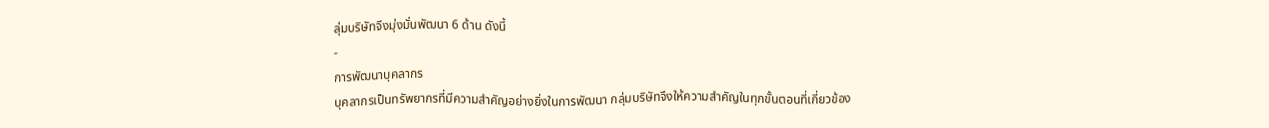ลุ่มบริษัทจึงมุ่งมั่นพัฒนา 6 ด้าน ดังนี้
-
การพัฒนาบุคลากร
บุคลากรเป็นทรัพยากรที่มีความสำคัญอย่างยิ่งในการพัฒนา กลุ่มบริษัทจึงให้ความสำคัญในทุกขั้นตอนที่เกี่ยวข้อง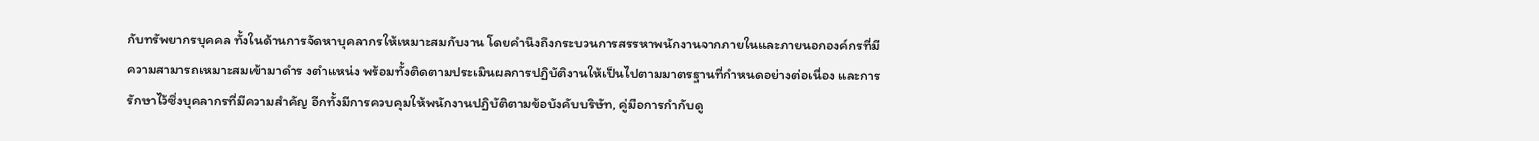กับทรัพยากรบุคคล ทั้งในด้านการจัดหาบุคลากรให้เหมาะสมกับงาน โดยคำนึงถึงกระบวนการสรรหาพนักงานจากภายในและภายนอกองค์กรที่มีความสามารถเหมาะสมเข้ามาดำร งตำแหน่ง พร้อมทั้งติดตามประเมินผลการปฏิบัติงานให้เป็นไปตามมาตรฐานที่กำหนดอย่างต่อเนื่อง และการรักษาไว้ซึ่งบุคลากรที่มีความสำคัญ อีกทั้งมีการควบคุมให้พนักงานปฏิบัติตามข้อบังคับบริษัท, คู่มือการกำกับดู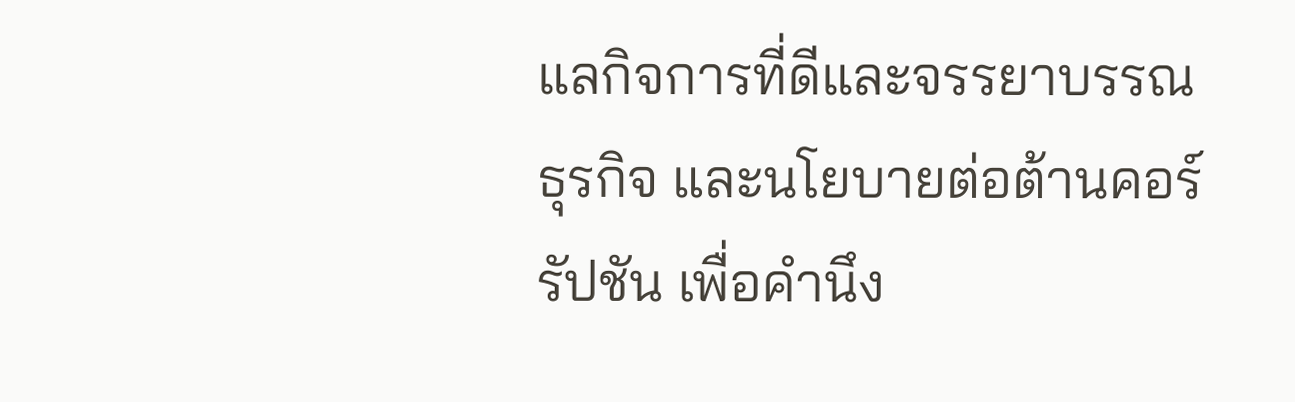แลกิจการที่ดีและจรรยาบรรณธุรกิจ และนโยบายต่อต้านคอร์รัปชัน เพื่อคำนึง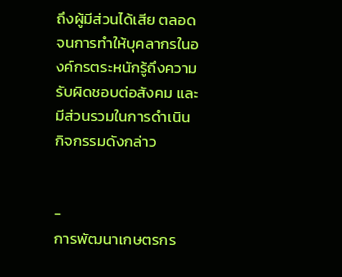ถึงผู้มีส่วนได้เสีย ตลอดจนการทำให้บุคลากรในองค์กรตระหนักรู้ถึงความรับผิดชอบต่อสังคม และมีส่วนรวมในการดำเนินกิจกรรมดังกล่าว


-
การพัฒนาเกษตรกร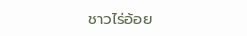ชาวไร่อ้อย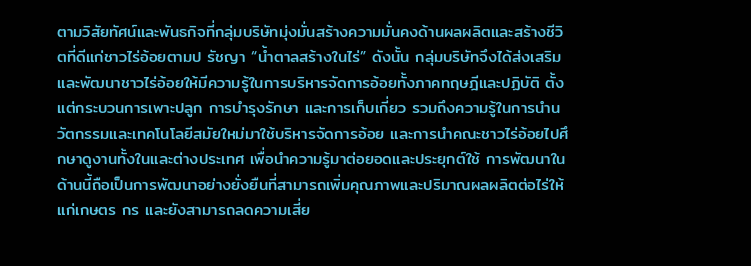ตามวิสัยทัศน์และพันธกิจที่กลุ่มบริษัทมุ่งมั่นสร้างความมั่นคงด้านผลผลิตและสร้างชีวิตที่ดีแก่ชาวไร่อ้อยตามป รัชญา “น้ำตาลสร้างในไร่” ดังนั้น กลุ่มบริษัทจึงได้ส่งเสริมและพัฒนาชาวไร่อ้อยให้มีความรู้ในการบริหารจัดการอ้อยทั้งภาคทฤษฎีและปฏิบัติ ตั้งแต่กระบวนการเพาะปลูก การบำรุงรักษา และการเก็บเกี่ยว รวมถึงความรู้ในการนำนวัตกรรมและเทคโนโลยีสมัยใหม่มาใช้บริหารจัดการอ้อย และการนำคณะชาวไร่อ้อยไปศึกษาดูงานทั้งในและต่างประเทศ เพื่อนำความรู้มาต่อยอดและประยุกต์ใช้ การพัฒนาในด้านนี้ถือเป็นการพัฒนาอย่างยั่งยืนที่สามารถเพิ่มคุณภาพและปริมาณผลผลิตต่อไร่ให้แก่เกษตร กร และยังสามารถลดความเสี่ย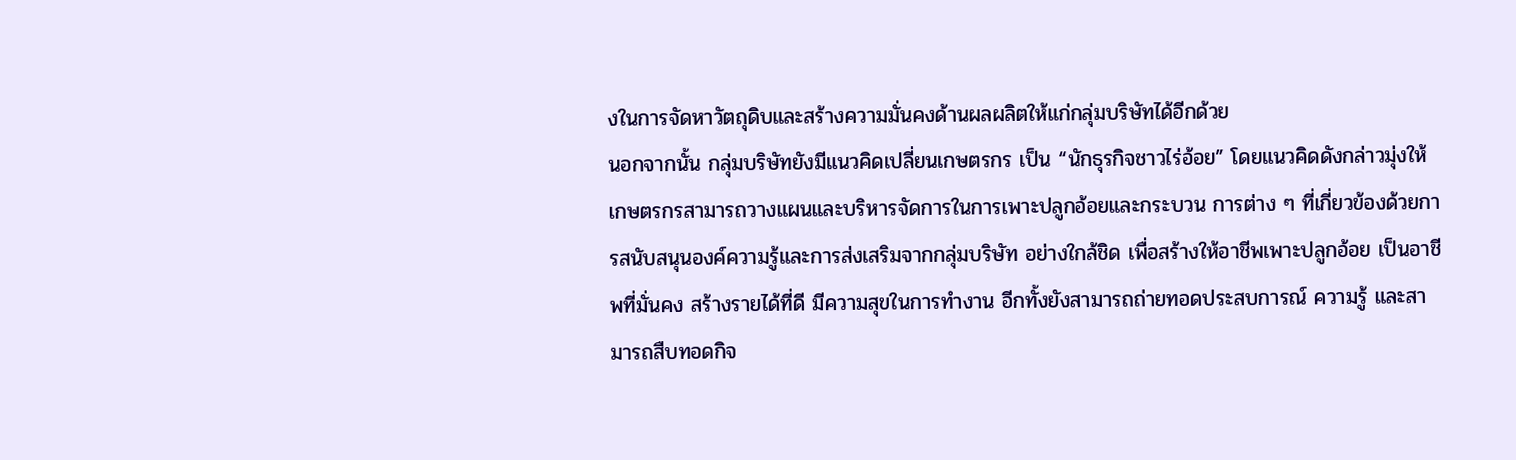งในการจัดหาวัตถุดิบและสร้างความมั่นคงด้านผลผลิตให้แก่กลุ่มบริษัทได้อีกด้วย
นอกจากนั้น กลุ่มบริษัทยังมีแนวคิดเปลี่ยนเกษตรกร เป็น “นักธุรกิจชาวไร่อ้อย” โดยแนวคิดดังกล่าวมุ่งให้เกษตรกรสามารถวางแผนและบริหารจัดการในการเพาะปลูกอ้อยและกระบวน การต่าง ๆ ที่เกี่ยวข้องด้วยการสนับสนุนองค์ความรู้และการส่งเสริมจากกลุ่มบริษัท อย่างใกล้ชิด เพื่อสร้างให้อาชีพเพาะปลูกอ้อย เป็นอาชีพที่มั่นคง สร้างรายได้ที่ดี มีความสุขในการทำงาน อีกทั้งยังสามารถถ่ายทอดประสบการณ์ ความรู้ และสามารถสืบทอดกิจ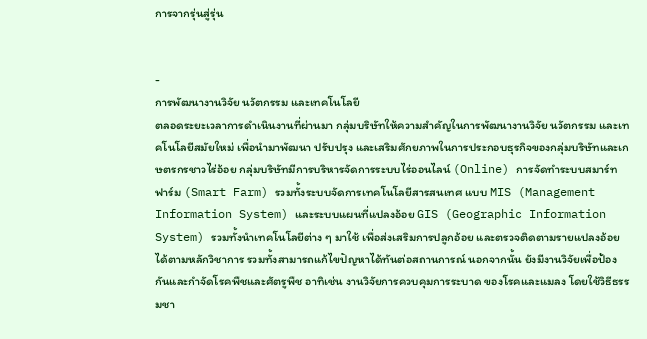การจากรุ่นสู่รุ่น


-
การพัฒนางานวิจัย นวัตกรรม และเทคโนโลยี
ตลอดระยะเวลาการดำเนินงานที่ผ่านมา กลุ่มบริษัทให้ความสำคัญในการพัฒนางานวิจัย นวัตกรรม และเทคโนโลยีสมัยใหม่ เพื่อนำมาพัฒนา ปรับปรุง และเสริมศักยภาพในการประกอบธุรกิจของกลุ่มบริษัทและเกษตรกรชาวไร่อ้อย กลุ่มบริษัทมีการบริหารจัดการระบบไร่ออนไลน์ (Online) การจัดทำระบบสมาร์ทฟาร์ม (Smart Farm) รวมทั้งระบบจัดการเทคโนโลยีสารสนเทศ แบบ MIS (Management Information System) และระบบแผนที่แปลงอ้อย GIS (Geographic Information System) รวมทั้งนำเทคโนโลยีต่าง ๆ มาใช้ เพื่อส่งเสริมการปลูกอ้อย และตรวจติดตามรายแปลงอ้อยได้ตามหลักวิชาการ รวมทั้งสามารถแก้ไขปัญหาได้ทันต่อสถานการณ์ นอกจากนั้น ยังมีงานวิจัยเพื่อป้องกันและกำจัดโรคพืชและศัตรูพืช อาทิเช่น งานวิจัยการควบคุมการระบาด ของโรคและแมลง โดยใช้วิธีธรรมชา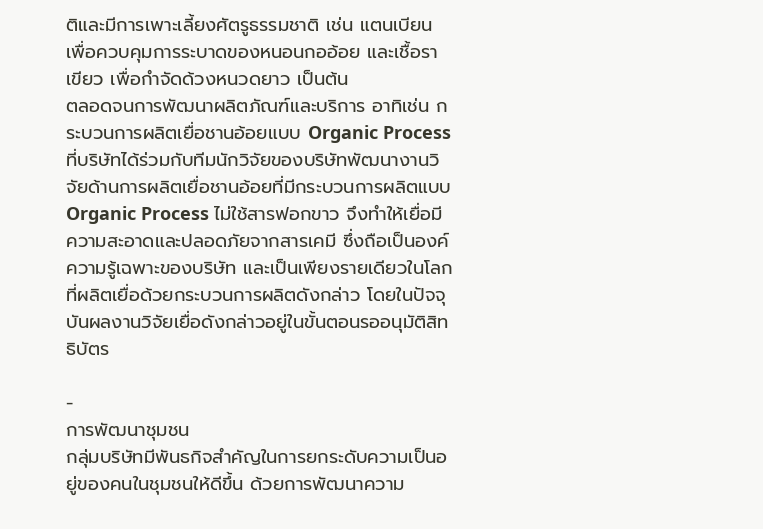ติและมีการเพาะเลี้ยงศัตรูธรรมชาติ เช่น แตนเบียน เพื่อควบคุมการระบาดของหนอนกออ้อย และเชื้อราเขียว เพื่อกำจัดด้วงหนวดยาว เป็นต้น
ตลอดจนการพัฒนาผลิตภัณฑ์และบริการ อาทิเช่น กระบวนการผลิตเยื่อชานอ้อยแบบ Organic Process ที่บริษัทได้ร่วมกับทีมนักวิจัยของบริษัทพัฒนางานวิจัยด้านการผลิตเยื่อชานอ้อยที่มีกระบวนการผลิตแบบ Organic Process ไม่ใช้สารฟอกขาว จึงทำให้เยื่อมีความสะอาดและปลอดภัยจากสารเคมี ซึ่งถือเป็นองค์ความรู้เฉพาะของบริษัท และเป็นเพียงรายเดียวในโลกที่ผลิตเยื่อด้วยกระบวนการผลิตดังกล่าว โดยในปัจจุบันผลงานวิจัยเยื่อดังกล่าวอยู่ในขั้นตอนรออนุมัติสิทธิบัตร

-
การพัฒนาชุมชน
กลุ่มบริษัทมีพันธกิจสำคัญในการยกระดับความเป็นอยู่ของคนในชุมชนให้ดีขึ้น ด้วยการพัฒนาความ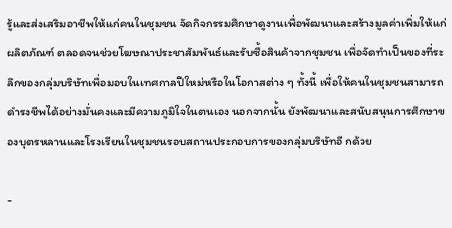รู้และส่งเสริมอาชีพให้แก่คนในชุมชน จัดกิจกรรมศึกษาดูงานเพื่อพัฒนาและสร้างมูลค่าเพิ่มให้แก่ผลิตภัณฑ์ ตลอดจนช่วยโฆษณาประชาสัมพันธ์และรับซื้อสินค้าจากชุมชน เพื่อจัดทำเป็นของที่ระลึกของกลุ่มบริษัทเพื่อมอบในเทศกาลปีใหม่หรือในโอกาสต่าง ๆ ทั้งนี้ เพื่อให้คนในชุมชนสามารถดำรงชีพได้อย่างมั่นคงและมีความภูมิใจในตนเอง นอกจากนั้น ยังพัฒนาและสนับสนุนการศึกษาของบุตรหลานและโรงเรียนในชุมชนรอบสถานประกอบการของกลุ่มบริษัทอี กด้วย

-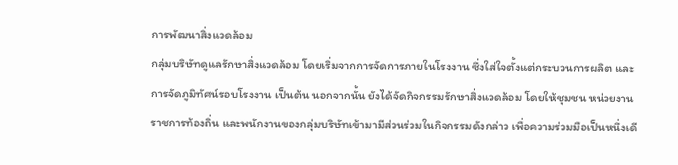การพัฒนาสิ่งแวดล้อม
กลุ่มบริษัทดูแลรักษาสิ่งแวดล้อม โดยเริ่มจากการจัดการภายในโรงงาน ซึ่งใส่ใจตั้งแต่กระบวนการผลิต และการจัดภูมิทัศน์รอบโรงงาน เป็นต้น นอกจากนั้น ยังได้จัดกิจกรรมรักษาสิ่งแวดล้อม โดยให้ชุมชน หน่วยงานราชการท้องถิ่น และพนักงานของกลุ่มบริษัทเข้ามามีส่วนร่วมในกิจกรรมดังกล่าว เพื่อความร่วมมือเป็นหนึ่งเดี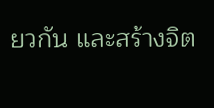ยวกัน และสร้างจิต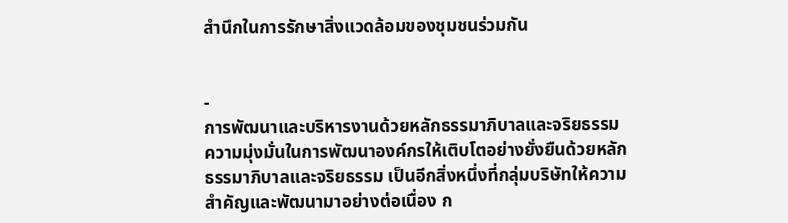สำนึกในการรักษาสิ่งแวดล้อมของชุมชนร่วมกัน


-
การพัฒนาและบริหารงานด้วยหลักธรรมาภิบาลและจริยธรรม
ความมุ่งมั่นในการพัฒนาองค์กรให้เติบโตอย่างยั่งยืนด้วยหลักธรรมาภิบาลและจริยธรรม เป็นอีกสิ่งหนึ่งที่กลุ่มบริษัทให้ความสำคัญและพัฒนามาอย่างต่อเนื่อง ก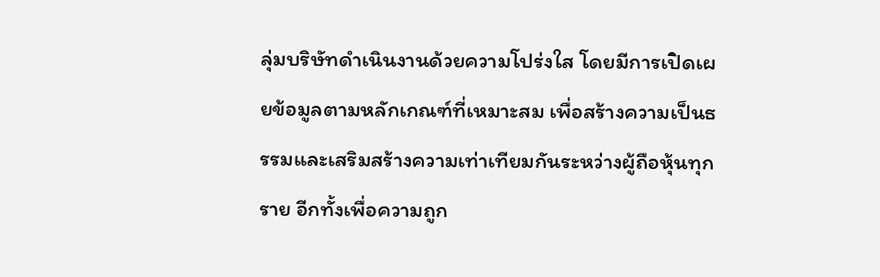ลุ่มบริษัทดำเนินงานด้วยความโปร่งใส โดยมีการเปิดเผยข้อมูลตามหลักเกณฑ์ที่เหมาะสม เพื่อสร้างความเป็นธรรมและเสริมสร้างความเท่าเทียมกันระหว่างผู้ถือหุ้นทุกราย อีกทั้งเพื่อความถูก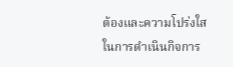ต้องและความโปร่งใสในการดำเนินกิจการ